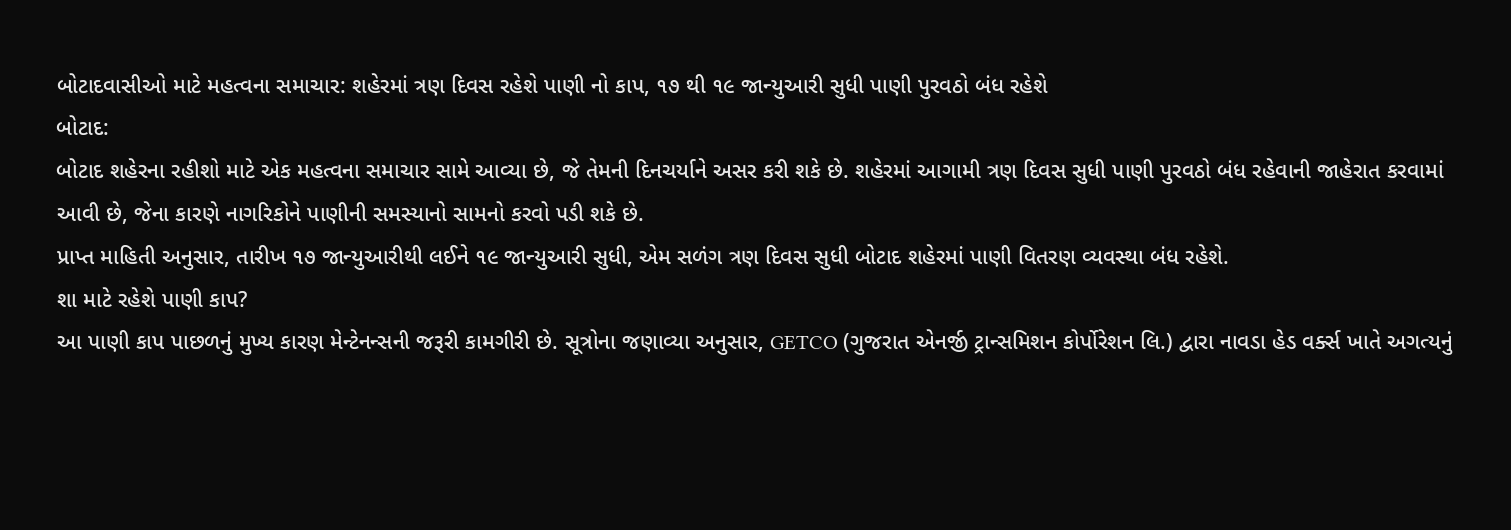બોટાદવાસીઓ માટે મહત્વના સમાચાર: શહેરમાં ત્રણ દિવસ રહેશે પાણી નો કાપ, ૧૭ થી ૧૯ જાન્યુઆરી સુધી પાણી પુરવઠો બંધ રહેશે
બોટાદ:
બોટાદ શહેરના રહીશો માટે એક મહત્વના સમાચાર સામે આવ્યા છે, જે તેમની દિનચર્યાને અસર કરી શકે છે. શહેરમાં આગામી ત્રણ દિવસ સુધી પાણી પુરવઠો બંધ રહેવાની જાહેરાત કરવામાં આવી છે, જેના કારણે નાગરિકોને પાણીની સમસ્યાનો સામનો કરવો પડી શકે છે.
પ્રાપ્ત માહિતી અનુસાર, તારીખ ૧૭ જાન્યુઆરીથી લઈને ૧૯ જાન્યુઆરી સુધી, એમ સળંગ ત્રણ દિવસ સુધી બોટાદ શહેરમાં પાણી વિતરણ વ્યવસ્થા બંધ રહેશે.
શા માટે રહેશે પાણી કાપ?
આ પાણી કાપ પાછળનું મુખ્ય કારણ મેન્ટેનન્સની જરૂરી કામગીરી છે. સૂત્રોના જણાવ્યા અનુસાર, GETCO (ગુજરાત એનર્જી ટ્રાન્સમિશન કોર્પોરેશન લિ.) દ્વારા નાવડા હેડ વર્ક્સ ખાતે અગત્યનું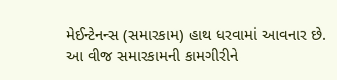મેઈન્ટેનન્સ (સમારકામ) હાથ ધરવામાં આવનાર છે.
આ વીજ સમારકામની કામગીરીને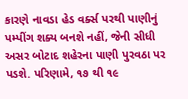કારણે નાવડા હેડ વર્ક્સ પરથી પાણીનું પમ્પીંગ શક્ય બનશે નહીં, જેની સીધી અસર બોટાદ શહેરના પાણી પુરવઠા પર પડશે. પરિણામે, ૧૭ થી ૧૯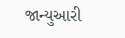જાન્યુઆરી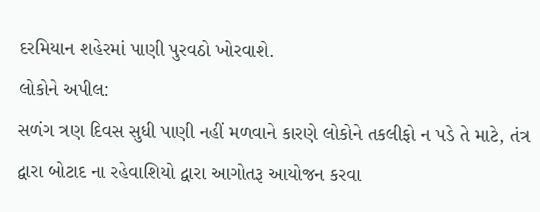દરમિયાન શહેરમાં પાણી પુરવઠો ખોરવાશે.
લોકોને અપીલ:
સળંગ ત્રણ દિવસ સુધી પાણી નહીં મળવાને કારણે લોકોને તકલીફો ન પડે તે માટે, તંત્ર દ્વારા બોટાદ ના રહેવાશિયો દ્વારા આગોતરૂ આયોજન કરવા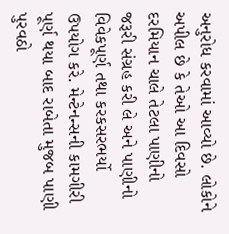અનુરોધ કરવામાં આવ્યો છે. લોકોને અપીલ છે કે તેઓ આ દિવસો દરમિયાન ચાલે તેટલા પાણીનો જરૂરી સંગ્રહ કરી લે અને પાણીનો વિવેકપૂર્ણ તથા કરકસરભર્યો ઉપયોગ કરે. મેન્ટેનન્સની કામગીરી પૂર્ણ થયા બાદ રાબેતા મુજબ પાણી પુરવઠો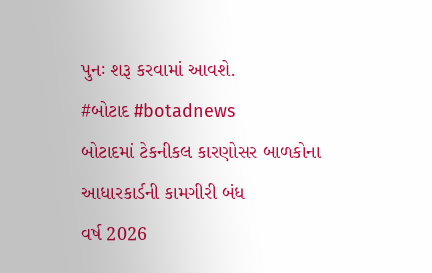પુનઃ શરૂ કરવામાં આવશે.
#બોટાદ #botadnews
બોટાદમાં ટેકનીકલ કારણોસર બાળકોના આધારકાર્ડની કામગીરી બંધ
વર્ષ 2026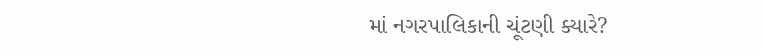માં નગરપાલિકાની ચૂંટણી ક્યારે?